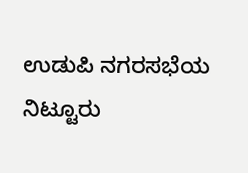ಉಡುಪಿ ನಗರಸಭೆಯ ನಿಟ್ಟೂರು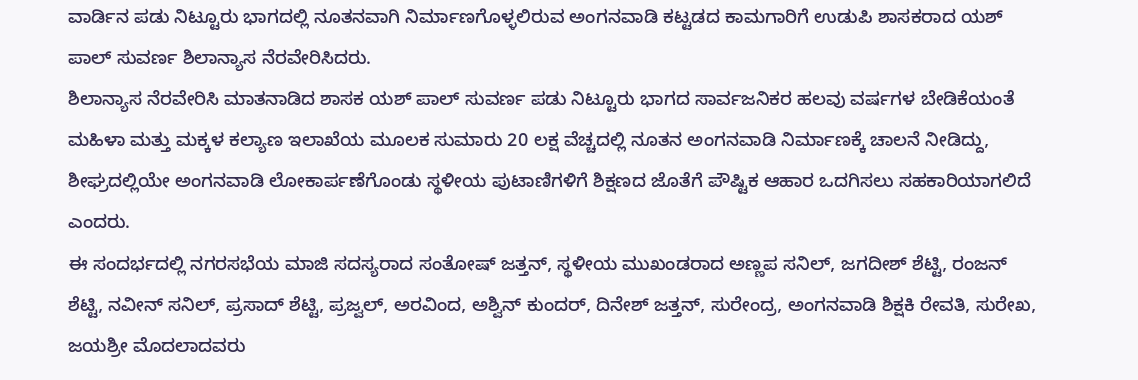ವಾರ್ಡಿನ ಪಡು ನಿಟ್ಟೂರು ಭಾಗದಲ್ಲಿ ನೂತನವಾಗಿ ನಿರ್ಮಾಣಗೊಳ್ಳಲಿರುವ ಅಂಗನವಾಡಿ ಕಟ್ಟಡದ ಕಾಮಗಾರಿಗೆ ಉಡುಪಿ ಶಾಸಕರಾದ ಯಶ್ ಪಾಲ್ ಸುವರ್ಣ ಶಿಲಾನ್ಯಾಸ ನೆರವೇರಿಸಿದರು.
ಶಿಲಾನ್ಯಾಸ ನೆರವೇರಿಸಿ ಮಾತನಾಡಿದ ಶಾಸಕ ಯಶ್ ಪಾಲ್ ಸುವರ್ಣ ಪಡು ನಿಟ್ಟೂರು ಭಾಗದ ಸಾರ್ವಜನಿಕರ ಹಲವು ವರ್ಷಗಳ ಬೇಡಿಕೆಯಂತೆ ಮಹಿಳಾ ಮತ್ತು ಮಕ್ಕಳ ಕಲ್ಯಾಣ ಇಲಾಖೆಯ ಮೂಲಕ ಸುಮಾರು 20 ಲಕ್ಷ ವೆಚ್ಚದಲ್ಲಿ ನೂತನ ಅಂಗನವಾಡಿ ನಿರ್ಮಾಣಕ್ಕೆ ಚಾಲನೆ ನೀಡಿದ್ದು, ಶೀಘ್ರದಲ್ಲಿಯೇ ಅಂಗನವಾಡಿ ಲೋಕಾರ್ಪಣೆಗೊಂಡು ಸ್ಥಳೀಯ ಪುಟಾಣಿಗಳಿಗೆ ಶಿಕ್ಷಣದ ಜೊತೆಗೆ ಪೌಷ್ಟಿಕ ಆಹಾರ ಒದಗಿಸಲು ಸಹಕಾರಿಯಾಗಲಿದೆ ಎಂದರು.
ಈ ಸಂದರ್ಭದಲ್ಲಿ ನಗರಸಭೆಯ ಮಾಜಿ ಸದಸ್ಯರಾದ ಸಂತೋಷ್ ಜತ್ತನ್, ಸ್ಥಳೀಯ ಮುಖಂಡರಾದ ಅಣ್ಣಪ ಸನಿಲ್, ಜಗದೀಶ್ ಶೆಟ್ಟಿ, ರಂಜನ್ ಶೆಟ್ಟಿ, ನವೀನ್ ಸನಿಲ್, ಪ್ರಸಾದ್ ಶೆಟ್ಟಿ, ಪ್ರಜ್ವಲ್, ಅರವಿಂದ, ಅಶ್ವಿನ್ ಕುಂದರ್, ದಿನೇಶ್ ಜತ್ತನ್, ಸುರೇಂದ್ರ, ಅಂಗನವಾಡಿ ಶಿಕ್ಷಕಿ ರೇವತಿ, ಸುರೇಖ, ಜಯಶ್ರೀ ಮೊದಲಾದವರು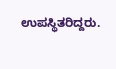ಉಪಸ್ಥಿತರಿದ್ದರು.